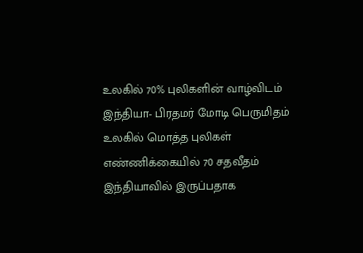உலகில் 70% புலிகளின் வாழ்விடம் இந்தியா- பிரதமர் மோடி பெருமிதம்
உலகில் மொத்த புலிகள் எண்ணிக்கையில் 70 சதவீதம் இந்தியாவில் இருப்பதாக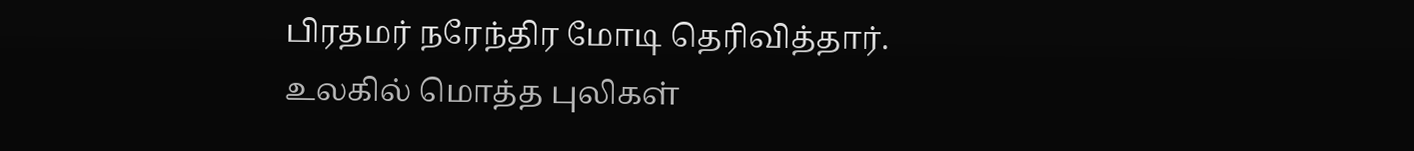பிரதமர் நரேந்திர மோடி தெரிவித்தார்.
உலகில் மொத்த புலிகள்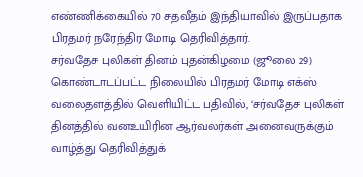எண்ணிக்கையில் 70 சதவீதம் இந்தியாவில் இருப்பதாக பிரதமர் நரேந்திர மோடி தெரிவித்தார்.
சர்வதேச புலிகள் தினம் புதன்கிழமை (ஜூலை 29) கொண்டாடப்பட்ட நிலையில் பிரதமர் மோடி எக்ஸ் வலைதளத்தில் வெளியிட்ட பதிவில், ‘சர்வதேச புலிகள் தினத்தில் வனஉயிரின ஆர்வலர்கள் அனைவருக்கும் வாழ்த்து தெரிவித்துக்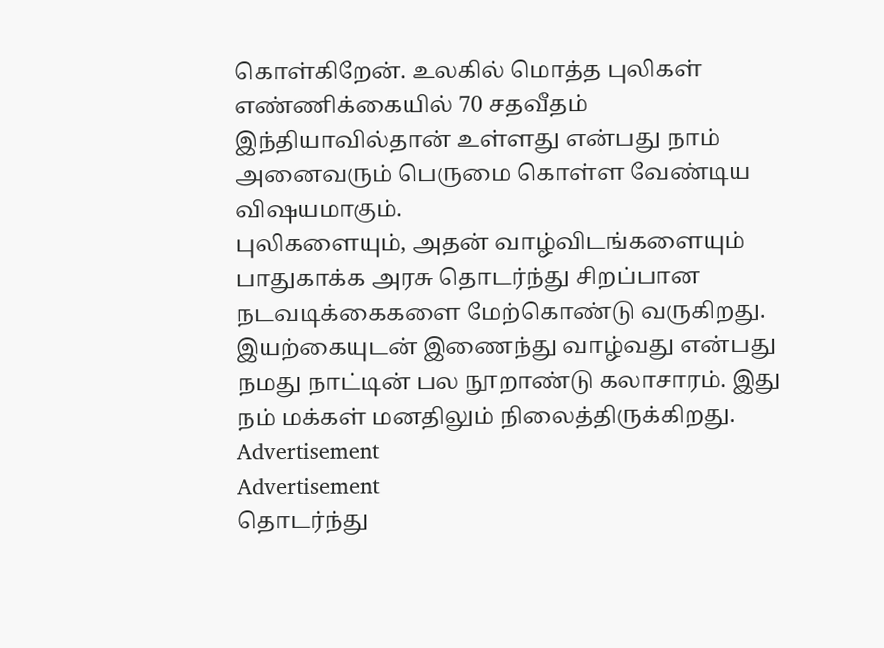கொள்கிறேன். உலகில் மொத்த புலிகள் எண்ணிக்கையில் 70 சதவீதம் இந்தியாவில்தான் உள்ளது என்பது நாம் அனைவரும் பெருமை கொள்ள வேண்டிய விஷயமாகும்.
புலிகளையும், அதன் வாழ்விடங்களையும் பாதுகாக்க அரசு தொடர்ந்து சிறப்பான நடவடிக்கைகளை மேற்கொண்டு வருகிறது. இயற்கையுடன் இணைந்து வாழ்வது என்பது நமது நாட்டின் பல நூறாண்டு கலாசாரம். இது நம் மக்கள் மனதிலும் நிலைத்திருக்கிறது.
Advertisement
Advertisement
தொடர்ந்து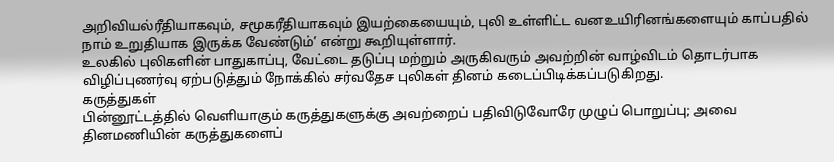அறிவியல்ரீதியாகவும், சமூகரீதியாகவும் இயற்கையையும், புலி உள்ளிட்ட வனஉயிரினங்களையும் காப்பதில் நாம் உறுதியாக இருக்க வேண்டும்’ என்று கூறியுள்ளார்.
உலகில் புலிகளின் பாதுகாப்பு, வேட்டை தடுப்பு மற்றும் அருகிவரும் அவற்றின் வாழ்விடம் தொடர்பாக விழிப்புணர்வு ஏற்படுத்தும் நோக்கில் சர்வதேச புலிகள் தினம் கடைப்பிடிக்கப்படுகிறது.
கருத்துகள்
பின்னூட்டத்தில் வெளியாகும் கருத்துகளுக்கு அவற்றைப் பதிவிடுவோரே முழுப் பொறுப்பு; அவை தினமணியின் கருத்துகளைப்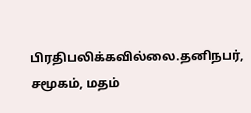பிரதிபலிக்கவில்லை.தனிநபர், சமூகம், மதம்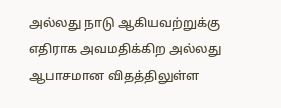அல்லது நாடு ஆகியவற்றுக்கு எதிராக அவமதிக்கிற அல்லது ஆபாசமான விதத்திலுள்ள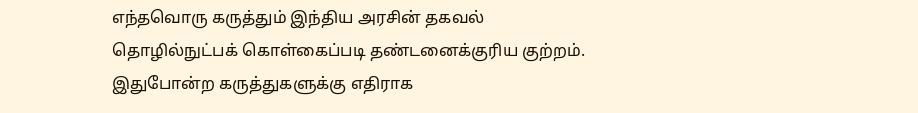எந்தவொரு கருத்தும் இந்திய அரசின் தகவல் தொழில்நுட்பக் கொள்கைப்படி தண்டனைக்குரிய குற்றம். இதுபோன்ற கருத்துகளுக்கு எதிராக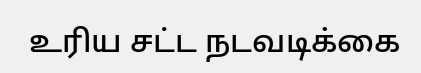உரிய சட்ட நடவடிக்கை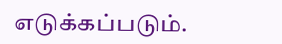எடுக்கப்படும்.